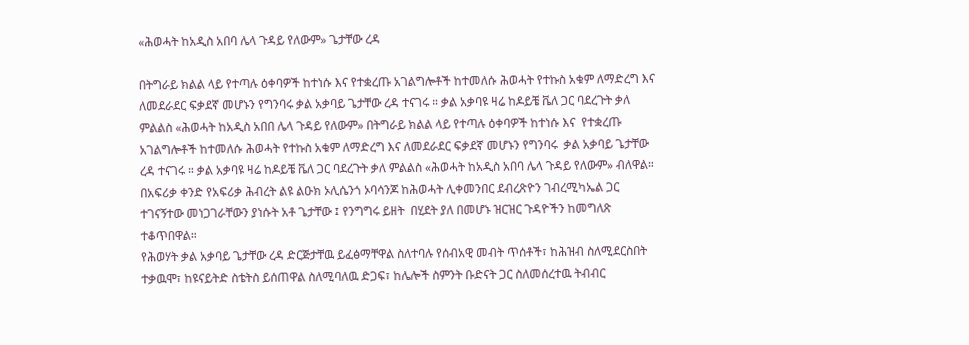«ሕወሓት ከአዲስ አበባ ሌላ ጉዳይ የለውም» ጌታቸው ረዳ

በትግራይ ክልል ላይ የተጣሉ ዕቀባዎች ከተነሱ እና የተቋረጡ አገልግሎቶች ከተመለሱ ሕወሓት የተኩስ አቁም ለማድረግ እና ለመደራደር ፍቃደኛ መሆኑን የግንባሩ ቃል አቃባይ ጌታቸው ረዳ ተናገሩ ። ቃል አቃባዩ ዛሬ ከዶይቼ ቬለ ጋር ባደረጉት ቃለ ምልልስ «ሕወሓት ከአዲስ አበበ ሌላ ጉዳይ የለውም» በትግራይ ክልል ላይ የተጣሉ ዕቀባዎች ከተነሱ እና  የተቋረጡ አገልግሎቶች ከተመለሱ ሕወሓት የተኩስ አቁም ለማድረግ እና ለመደራደር ፍቃደኛ መሆኑን የግንባሩ  ቃል አቃባይ ጌታቸው ረዳ ተናገሩ ። ቃል አቃባዩ ዛሬ ከዶይቼ ቬለ ጋር ባደረጉት ቃለ ምልልስ «ሕወሓት ከአዲስ አበባ ሌላ ጉዳይ የለውም» ብለዋል።
በአፍሪቃ ቀንድ የአፍሪቃ ሕብረት ልዩ ልዑክ ኦሊሴንጎ ኦባሳንጆ ከሕወሓት ሊቀመንበር ደብረጽዮን ገብረሚካኤል ጋር ተገናኝተው መነጋገራቸውን ያነሱት አቶ ጌታቸው ፤ የንግግሩ ይዘት  በሂደት ያለ በመሆኑ ዝርዝር ጉዳዮችን ከመግለጽ ተቆጥበዋል።
የሕወሃት ቃል አቃባይ ጌታቸው ረዳ ድርጅታቸዉ ይፈፅማቸዋል ስለተባሉ የሰብአዊ መብት ጥሰቶች፣ ከሕዝብ ስለሚደርስበት ተቃዉሞ፣ ከዩናይትድ ስቴትስ ይሰጠዋል ስለሚባለዉ ድጋፍ፣ ከሌሎች ስምንት ቡድናት ጋር ስለመሰረተዉ ትብብር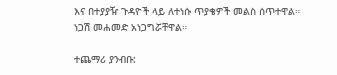እና በተያያዥ ጉዳዮች ላይ ለተነሱ ጥያቄዎች መልስ ሰጥተዋል።
ነጋሽ መሐመድ አነጋግሯቸዋል።

ተጨማሪ ያንብቡ: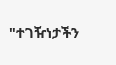"ተገዥነታችን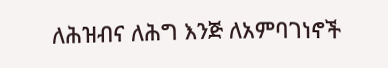ለሕዝብና ለሕግ እንጅ ለአምባገነኖች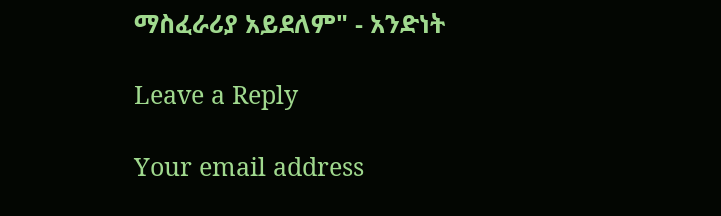ማስፈራሪያ አይደለም" - አንድነት

Leave a Reply

Your email address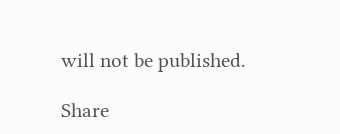will not be published.

Share